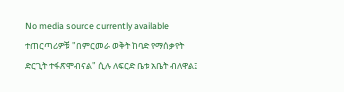No media source currently available
ተጠርጣሪዎቹ "በምርመራ ወቅት ከባድ የማሰቃየት ድርጊት ተፋጽሞብናል" ሲሉ ለፍርድ ቤቱ አቤት ብለዋል፤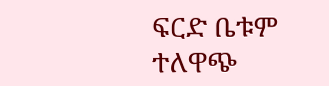ፍርድ ቤቱም ተለዋጭ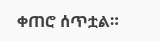ቀጠሮ ሰጥቷል።